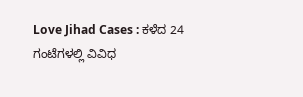Love Jihad Cases : ಕಳೆದ 24 ಗಂಟೆಗಳಲ್ಲಿ ವಿವಿಧ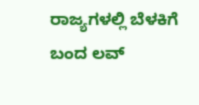ರಾಜ್ಯಗಳಲ್ಲಿ ಬೆಳಕಿಗೆ ಬಂದ ಲವ್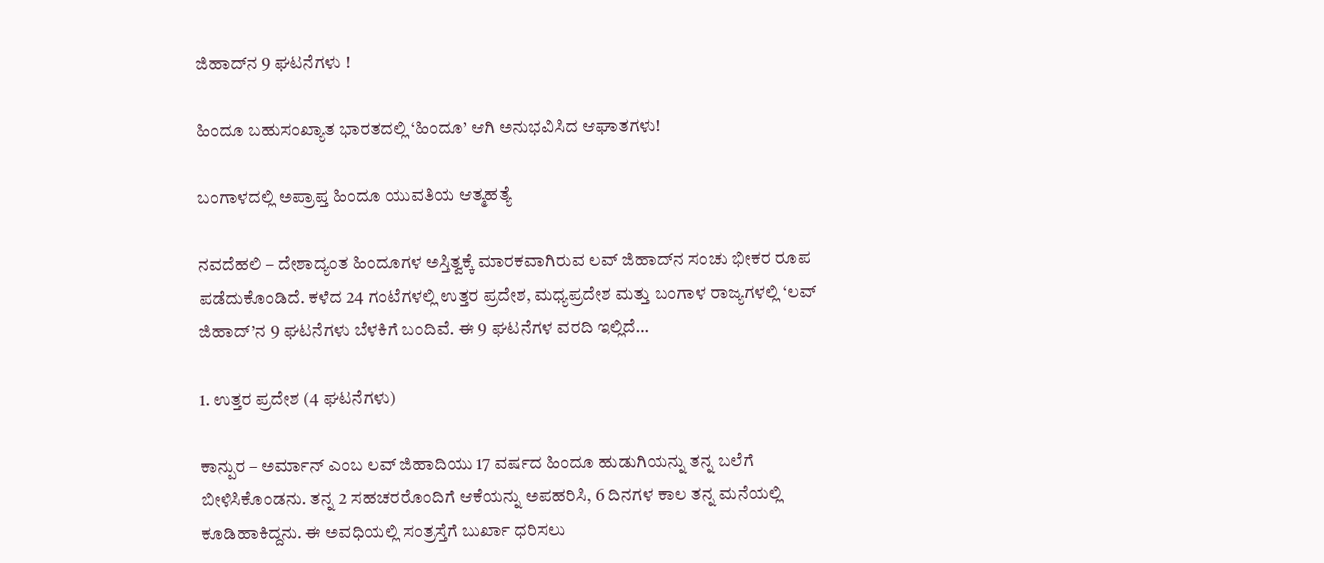ಜಿಹಾದ್‌ನ 9 ಘಟನೆಗಳು !

ಹಿಂದೂ ಬಹುಸಂಖ್ಯಾತ ಭಾರತದಲ್ಲಿ ‘ಹಿಂದೂ’ ಆಗಿ ಅನುಭವಿಸಿದ ಆಘಾತಗಳು!

ಬಂಗಾಳದಲ್ಲಿ ಅಪ್ರಾಪ್ತ ಹಿಂದೂ ಯುವತಿಯ ಆತ್ಮಹತ್ಯೆ

ನವದೆಹಲಿ – ದೇಶಾದ್ಯಂತ ಹಿಂದೂಗಳ ಅಸ್ತಿತ್ವಕ್ಕೆ ಮಾರಕವಾಗಿರುವ ಲವ್ ಜಿಹಾದ್‌ನ ಸಂಚು ಭೀಕರ ರೂಪ ಪಡೆದುಕೊಂಡಿದೆ. ಕಳೆದ 24 ಗಂಟೆಗಳಲ್ಲಿ ಉತ್ತರ ಪ್ರದೇಶ, ಮಧ್ಯಪ್ರದೇಶ ಮತ್ತು ಬಂಗಾಳ ರಾಜ್ಯಗಳಲ್ಲಿ ‘ಲವ್ ಜಿಹಾದ್’ನ 9 ಘಟನೆಗಳು ಬೆಳಕಿಗೆ ಬಂದಿವೆ. ಈ 9 ಘಟನೆಗಳ ವರದಿ ಇಲ್ಲಿದೆ…

1. ಉತ್ತರ ಪ್ರದೇಶ (4 ಘಟನೆಗಳು)

ಕಾನ್ಪುರ – ಅರ್ಮಾನ್ ಎಂಬ ಲವ್ ಜಿಹಾದಿಯು 17 ವರ್ಷದ ಹಿಂದೂ ಹುಡುಗಿಯನ್ನು ತನ್ನ ಬಲೆಗೆ ಬೀಳಿಸಿಕೊಂಡನು. ತನ್ನ 2 ಸಹಚರರೊಂದಿಗೆ ಆಕೆಯನ್ನು ಅಪಹರಿಸಿ, 6 ದಿನಗಳ ಕಾಲ ತನ್ನ ಮನೆಯಲ್ಲಿ ಕೂಡಿಹಾಕಿದ್ದನು. ಈ ಅವಧಿಯಲ್ಲಿ ಸಂತ್ರಸ್ತೆಗೆ ಬುರ್ಖಾ ಧರಿಸಲು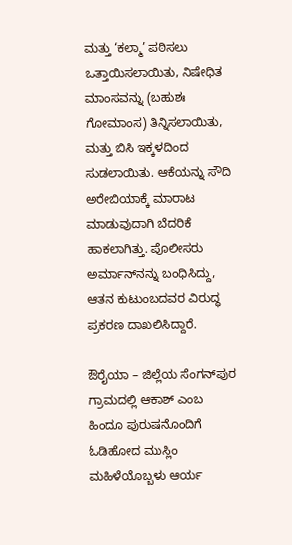ಮತ್ತು ‘ಕಲ್ಮಾ’ ಪಠಿಸಲು ಒತ್ತಾಯಿಸಲಾಯಿತು, ನಿಷೇಧಿತ ಮಾಂಸವನ್ನು (ಬಹುಶಃ ಗೋಮಾಂಸ) ತಿನ್ನಿಸಲಾಯಿತು, ಮತ್ತು ಬಿಸಿ ಇಕ್ಕಳದಿಂದ ಸುಡಲಾಯಿತು. ಆಕೆಯನ್ನು ಸೌದಿ ಅರೇಬಿಯಾಕ್ಕೆ ಮಾರಾಟ ಮಾಡುವುದಾಗಿ ಬೆದರಿಕೆ ಹಾಕಲಾಗಿತ್ತು. ಪೊಲೀಸರು ಅರ್ಮಾನ್‌ನನ್ನು ಬಂಧಿಸಿದ್ದು, ಆತನ ಕುಟುಂಬದವರ ವಿರುದ್ಧ ಪ್ರಕರಣ ದಾಖಲಿಸಿದ್ದಾರೆ.

ಔರೈಯಾ – ಜಿಲ್ಲೆಯ ಸೆಂಗನ್‌ಪುರ ಗ್ರಾಮದಲ್ಲಿ ಆಕಾಶ್ ಎಂಬ ಹಿಂದೂ ಪುರುಷನೊಂದಿಗೆ ಓಡಿಹೋದ ಮುಸ್ಲಿಂ ಮಹಿಳೆಯೊಬ್ಬಳು ಆರ್ಯ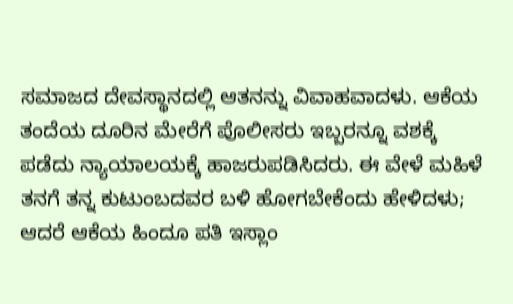ಸಮಾಜದ ದೇವಸ್ಥಾನದಲ್ಲಿ ಆತನನ್ನು ವಿವಾಹವಾದಳು. ಆಕೆಯ ತಂದೆಯ ದೂರಿನ ಮೇರೆಗೆ ಪೊಲೀಸರು ಇಬ್ಬರನ್ನೂ ವಶಕ್ಕೆ ಪಡೆದು ನ್ಯಾಯಾಲಯಕ್ಕೆ ಹಾಜರುಪಡಿಸಿದರು. ಈ ವೇಳೆ ಮಹಿಳೆ ತನಗೆ ತನ್ನ ಕುಟುಂಬದವರ ಬಳಿ ಹೋಗಬೇಕೆಂದು ಹೇಳಿದಳು; ಆದರೆ ಆಕೆಯ ಹಿಂದೂ ಪತಿ ಇಸ್ಲಾಂ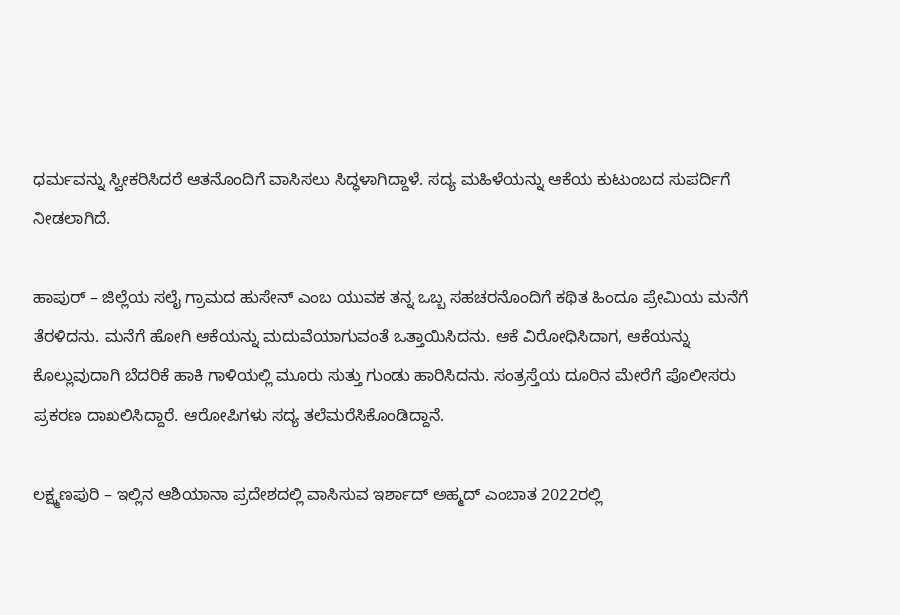ಧರ್ಮವನ್ನು ಸ್ವೀಕರಿಸಿದರೆ ಆತನೊಂದಿಗೆ ವಾಸಿಸಲು ಸಿದ್ಧಳಾಗಿದ್ದಾಳೆ. ಸದ್ಯ ಮಹಿಳೆಯನ್ನು ಆಕೆಯ ಕುಟುಂಬದ ಸುಪರ್ದಿಗೆ ನೀಡಲಾಗಿದೆ.

ಹಾಪುರ್ – ಜಿಲ್ಲೆಯ ಸಲೈ ಗ್ರಾಮದ ಹುಸೇನ್ ಎಂಬ ಯುವಕ ತನ್ನ ಒಬ್ಬ ಸಹಚರನೊಂದಿಗೆ ಕಥಿತ ಹಿಂದೂ ಪ್ರೇಮಿಯ ಮನೆಗೆ ತೆರಳಿದನು. ಮನೆಗೆ ಹೋಗಿ ಆಕೆಯನ್ನು ಮದುವೆಯಾಗುವಂತೆ ಒತ್ತಾಯಿಸಿದನು. ಆಕೆ ವಿರೋಧಿಸಿದಾಗ, ಆಕೆಯನ್ನು ಕೊಲ್ಲುವುದಾಗಿ ಬೆದರಿಕೆ ಹಾಕಿ ಗಾಳಿಯಲ್ಲಿ ಮೂರು ಸುತ್ತು ಗುಂಡು ಹಾರಿಸಿದನು. ಸಂತ್ರಸ್ತೆಯ ದೂರಿನ ಮೇರೆಗೆ ಪೊಲೀಸರು ಪ್ರಕರಣ ದಾಖಲಿಸಿದ್ದಾರೆ. ಆರೋಪಿಗಳು ಸದ್ಯ ತಲೆಮರೆಸಿಕೊಂಡಿದ್ದಾನೆ.

ಲಕ್ಷ್ಮಣಪುರಿ – ಇಲ್ಲಿನ ಆಶಿಯಾನಾ ಪ್ರದೇಶದಲ್ಲಿ ವಾಸಿಸುವ ಇರ್ಶಾದ್ ಅಹ್ಮದ್ ಎಂಬಾತ 2022ರಲ್ಲಿ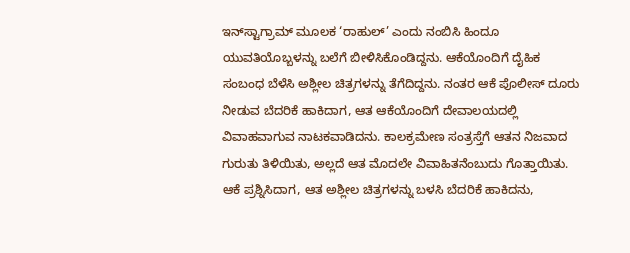ಇನ್‌ಸ್ಟಾಗ್ರಾಮ್ ಮೂಲಕ ‘ರಾಹುಲ್’ ಎಂದು ನಂಬಿಸಿ ಹಿಂದೂ ಯುವತಿಯೊಬ್ಬಳನ್ನು ಬಲೆಗೆ ಬೀಳಿಸಿಕೊಂಡಿದ್ದನು. ಆಕೆಯೊಂದಿಗೆ ದೈಹಿಕ ಸಂಬಂಧ ಬೆಳೆಸಿ ಅಶ್ಲೀಲ ಚಿತ್ರಗಳನ್ನು ತೆಗೆದಿದ್ದನು. ನಂತರ ಆಕೆ ಪೊಲೀಸ್ ದೂರು ನೀಡುವ ಬೆದರಿಕೆ ಹಾಕಿದಾಗ, ಆತ ಆಕೆಯೊಂದಿಗೆ ದೇವಾಲಯದಲ್ಲಿ ವಿವಾಹವಾಗುವ ನಾಟಕವಾಡಿದನು. ಕಾಲಕ್ರಮೇಣ ಸಂತ್ರಸ್ತೆಗೆ ಆತನ ನಿಜವಾದ ಗುರುತು ತಿಳಿಯಿತು, ಅಲ್ಲದೆ ಆತ ಮೊದಲೇ ವಿವಾಹಿತನೆಂಬುದು ಗೊತ್ತಾಯಿತು. ಆಕೆ ಪ್ರಶ್ನಿಸಿದಾಗ, ಆತ ಅಶ್ಲೀಲ ಚಿತ್ರಗಳನ್ನು ಬಳಸಿ ಬೆದರಿಕೆ ಹಾಕಿದನು,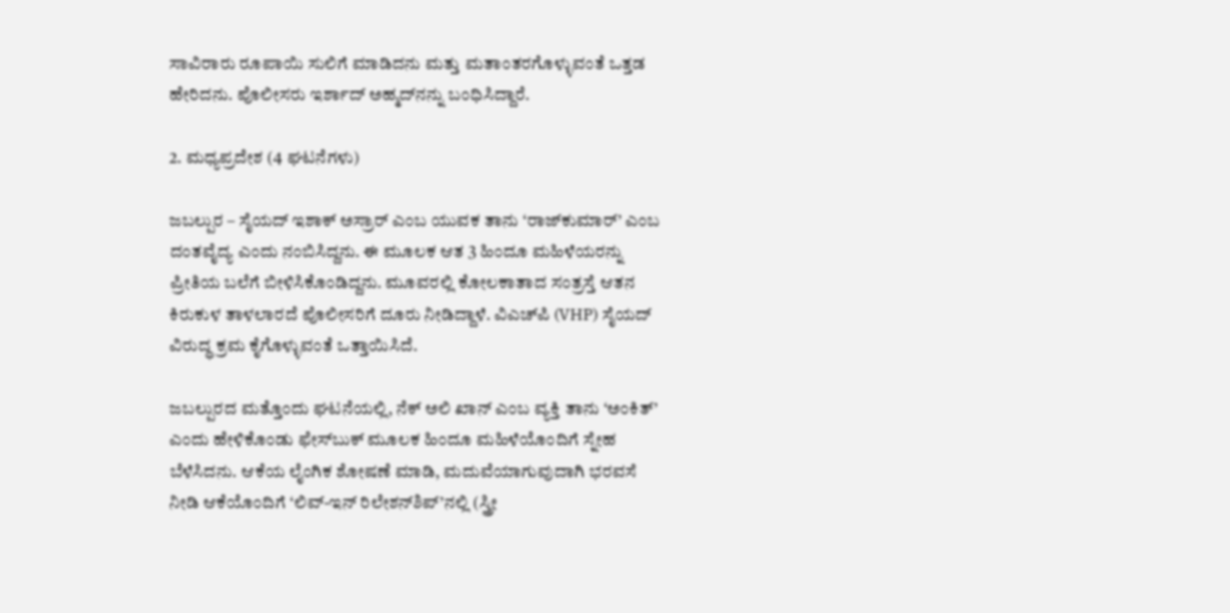ಸಾವಿರಾರು ರೂಪಾಯಿ ಸುಲಿಗೆ ಮಾಡಿದನು ಮತ್ತು ಮತಾಂತರಗೊಳ್ಳುವಂತೆ ಒತ್ತಡ ಹೇರಿದನು. ಪೊಲೀಸರು ಇರ್ಶಾದ್ ಅಹ್ಮದ್‌ನನ್ನು ಬಂಧಿಸಿದ್ದಾರೆ.

2. ಮಧ್ಯಪ್ರದೇಶ (4 ಘಟನೆಗಳು)

ಜಬಲ್ಪುರ – ಸೈಯದ್ ಇಶಾಕ್ ಅಸ್ರಾರ್ ಎಂಬ ಯುವಕ ತಾನು ‘ರಾಜ್‌ಕುಮಾರ್’ ಎಂಬ ದಂತವೈದ್ಯ ಎಂದು ನಂಬಿಸಿದ್ದನು. ಈ ಮೂಲಕ ಆತ 3 ಹಿಂದೂ ಮಹಿಳೆಯರನ್ನು ಪ್ರೀತಿಯ ಬಲೆಗೆ ಬೀಳಿಸಿಕೊಂಡಿದ್ದನು. ಮೂವರಲ್ಲಿ ಕೋಲಕಾತಾದ ಸಂತ್ರಸ್ತೆ ಆತನ ಕಿರುಕುಳ ತಾಳಲಾರದೆ ಪೊಲೀಸರಿಗೆ ದೂರು ನೀಡಿದ್ದಾಳೆ. ವಿಎಚ್‌ಪಿ (VHP) ಸೈಯದ್ ವಿರುದ್ಧ ಕ್ರಮ ಕೈಗೊಳ್ಳುವಂತೆ ಒತ್ತಾಯಿಸಿದೆ.

ಜಬಲ್ಪುರದ ಮತ್ತೊಂದು ಘಟನೆಯಲ್ಲಿ, ನೆಕ್ ಅಲಿ ಖಾನ್ ಎಂಬ ವ್ಯಕ್ತಿ ತಾನು ‘ಅಂಕಿತ್’ ಎಂದು ಹೇಳಿಕೊಂಡು ಫೇಸ್‌ಬುಕ್ ಮೂಲಕ ಹಿಂದೂ ಮಹಿಳೆಯೊಂದಿಗೆ ಸ್ನೇಹ ಬೆಳೆಸಿದನು. ಆಕೆಯ ಲೈಂಗಿಕ ಶೋಷಣೆ ಮಾಡಿ, ಮದುವೆಯಾಗುವುದಾಗಿ ಭರವಸೆ ನೀಡಿ ಆಕೆಯೊಂದಿಗೆ ‘ಲಿವ್-ಇನ್ ರಿಲೇಶನ್‌ಶಿಪ್’ನಲ್ಲಿ (ಸ್ತ್ರೀ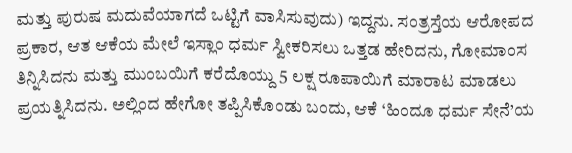ಮತ್ತು ಪುರುಷ ಮದುವೆಯಾಗದೆ ಒಟ್ಟಿಗೆ ವಾಸಿಸುವುದು) ಇದ್ದನು. ಸಂತ್ರಸ್ತೆಯ ಆರೋಪದ ಪ್ರಕಾರ, ಆತ ಆಕೆಯ ಮೇಲೆ ಇಸ್ಲಾಂ ಧರ್ಮ ಸ್ವೀಕರಿಸಲು ಒತ್ತಡ ಹೇರಿದನು, ಗೋಮಾಂಸ ತಿನ್ನಿಸಿದನು ಮತ್ತು ಮುಂಬಯಿಗೆ ಕರೆದೊಯ್ದು 5 ಲಕ್ಷ ರೂಪಾಯಿಗೆ ಮಾರಾಟ ಮಾಡಲು ಪ್ರಯತ್ನಿಸಿದನು. ಅಲ್ಲಿಂದ ಹೇಗೋ ತಪ್ಪಿಸಿಕೊಂಡು ಬಂದು, ಆಕೆ ‘ಹಿಂದೂ ಧರ್ಮ ಸೇನೆ’ಯ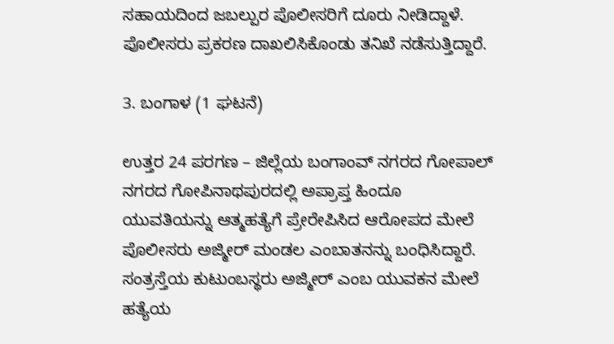ಸಹಾಯದಿಂದ ಜಬಲ್ಪುರ ಪೊಲೀಸರಿಗೆ ದೂರು ನೀಡಿದ್ದಾಳೆ. ಪೊಲೀಸರು ಪ್ರಕರಣ ದಾಖಲಿಸಿಕೊಂಡು ತನಿಖೆ ನಡೆಸುತ್ತಿದ್ದಾರೆ.

3. ಬಂಗಾಳ (1 ಘಟನೆ)

ಉತ್ತರ 24 ಪರಗಣ – ಜಿಲ್ಲೆಯ ಬಂಗಾಂವ್ ನಗರದ ಗೋಪಾಲ್‌ ನಗರದ ಗೋಪಿನಾಥಪುರದಲ್ಲಿ ಅಪ್ರಾಪ್ತ ಹಿಂದೂ ಯುವತಿಯನ್ನು ಆತ್ಮಹತ್ಯೆಗೆ ಪ್ರೇರೇಪಿಸಿದ ಆರೋಪದ ಮೇಲೆ ಪೊಲೀಸರು ಅಜ್ಮೀರ್ ಮಂಡಲ ಎಂಬಾತನನ್ನು ಬಂಧಿಸಿದ್ದಾರೆ. ಸಂತ್ರಸ್ತೆಯ ಕುಟುಂಬಸ್ಥರು ಅಜ್ಮೀರ್ ಎಂಬ ಯುವಕನ ಮೇಲೆ ಹತ್ಯೆಯ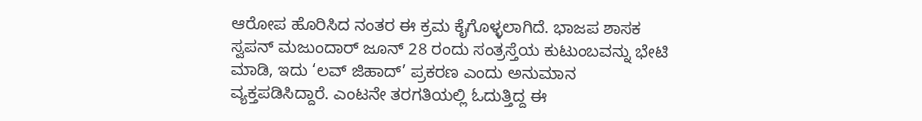ಆರೋಪ ಹೊರಿಸಿದ ನಂತರ ಈ ಕ್ರಮ ಕೈಗೊಳ್ಳಲಾಗಿದೆ. ಭಾಜಪ ಶಾಸಕ ಸ್ವಪನ್ ಮಜುಂದಾರ್ ಜೂನ್ 28 ರಂದು ಸಂತ್ರಸ್ತೆಯ ಕುಟುಂಬವನ್ನು ಭೇಟಿ ಮಾಡಿ, ಇದು ‘ಲವ್ ಜಿಹಾದ್’ ಪ್ರಕರಣ ಎಂದು ಅನುಮಾನ ವ್ಯಕ್ತಪಡಿಸಿದ್ದಾರೆ. ಎಂಟನೇ ತರಗತಿಯಲ್ಲಿ ಓದುತ್ತಿದ್ದ ಈ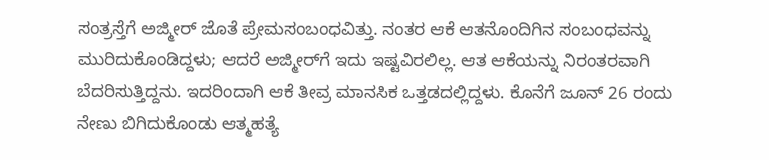ಸಂತ್ರಸ್ತೆಗೆ ಅಜ್ಮೀರ್ ಜೊತೆ ಪ್ರೇಮಸಂಬಂಧವಿತ್ತು. ನಂತರ ಆಕೆ ಆತನೊಂದಿಗಿನ ಸಂಬಂಧವನ್ನು ಮುರಿದುಕೊಂಡಿದ್ದಳು; ಆದರೆ ಅಜ್ಮೀರ್‌ಗೆ ಇದು ಇಷ್ಟವಿರಲಿಲ್ಲ. ಆತ ಆಕೆಯನ್ನು ನಿರಂತರವಾಗಿ ಬೆದರಿಸುತ್ತಿದ್ದನು. ಇದರಿಂದಾಗಿ ಆಕೆ ತೀವ್ರ ಮಾನಸಿಕ ಒತ್ತಡದಲ್ಲಿದ್ದಳು. ಕೊನೆಗೆ ಜೂನ್ 26 ರಂದು ನೇಣು ಬಿಗಿದುಕೊಂಡು ಆತ್ಮಹತ್ಯೆ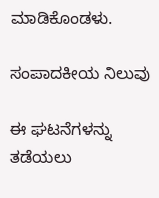ಮಾಡಿಕೊಂಡಳು.

ಸಂಪಾದಕೀಯ ನಿಲುವು

ಈ ಘಟನೆಗಳನ್ನು ತಡೆಯಲು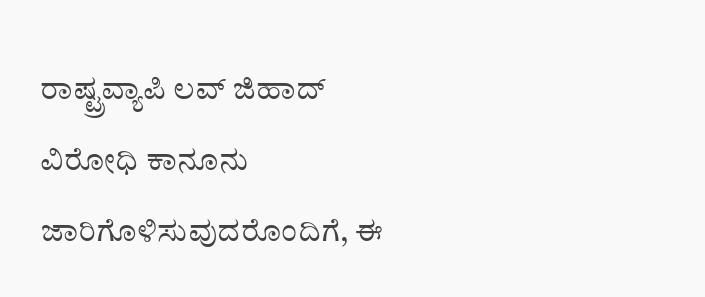ರಾಷ್ಟ್ರವ್ಯಾಪಿ ಲವ್ ಜಿಹಾದ್ ವಿರೋಧಿ ಕಾನೂನು ಜಾರಿಗೊಳಿಸುವುದರೊಂದಿಗೆ, ಈ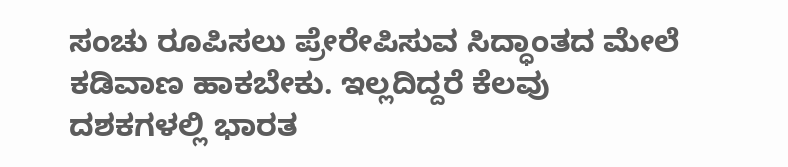ಸಂಚು ರೂಪಿಸಲು ಪ್ರೇರೇಪಿಸುವ ಸಿದ್ಧಾಂತದ ಮೇಲೆ ಕಡಿವಾಣ ಹಾಕಬೇಕು. ಇಲ್ಲದಿದ್ದರೆ ಕೆಲವು ದಶಕಗಳಲ್ಲಿ ಭಾರತ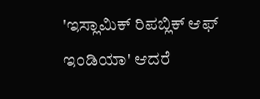'ಇಸ್ಲಾಮಿಕ್ ರಿಪಬ್ಲಿಕ್ ಆಫ್ ಇಂಡಿಯಾ' ಆದರೆ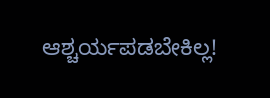ಆಶ್ಚರ್ಯಪಡಬೇಕಿಲ್ಲ!